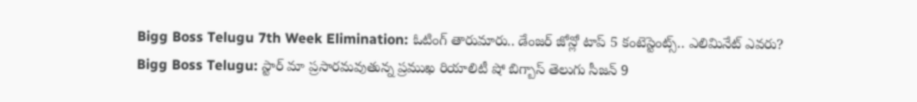Bigg Boss Telugu 7th Week Elimination: ఓటింగ్ తారుమారు.. డేంజర్ జోన్లో టాప్ 5 కంటెస్టెంట్స్.. ఎలిమినేట్ ఎవరు?
Bigg Boss Telugu: స్టార్ మా ప్రసారమవుతున్న ప్రముఖ రియాలిటీ షో బిగ్బాస్ తెలుగు సీజన్ 9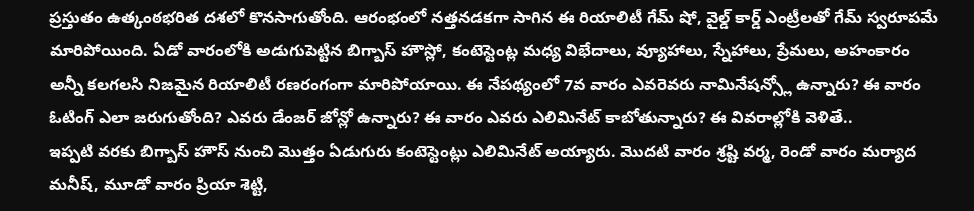ప్రస్తుతం ఉత్కంఠభరిత దశలో కొనసాగుతోంది. ఆరంభంలో నత్తనడకగా సాగిన ఈ రియాలిటీ గేమ్ షో, వైల్డ్ కార్డ్ ఎంట్రీలతో గేమ్ స్వరూపమే మారిపోయింది. ఏడో వారంలోకి అడుగుపెట్టిన బిగ్బాస్ హౌస్లో, కంటెస్టెంట్ల మధ్య విభేదాలు, వ్యూహాలు, స్నేహాలు, ప్రేమలు, అహంకారం అన్నీ కలగలసి నిజమైన రియాలిటీ రణరంగంగా మారిపోయాయి. ఈ నేపథ్యంలో 7వ వారం ఎవరెవరు నామినేషన్స్లో ఉన్నారు? ఈ వారం ఓటింగ్ ఎలా జరుగుతోంది? ఎవరు డేంజర్ జోన్లో ఉన్నారు? ఈ వారం ఎవరు ఎలిమినేట్ కాబోతున్నారు? ఈ వివరాల్లోకి వెళితే..
ఇప్పటి వరకు బిగ్బాస్ హౌస్ నుంచి మొత్తం ఏడుగురు కంటెస్టెంట్లు ఎలిమినేట్ అయ్యారు. మొదటి వారం శ్రష్టి వర్మ, రెండో వారం మర్యాద మనీష్, మూడో వారం ప్రియా శెట్టి,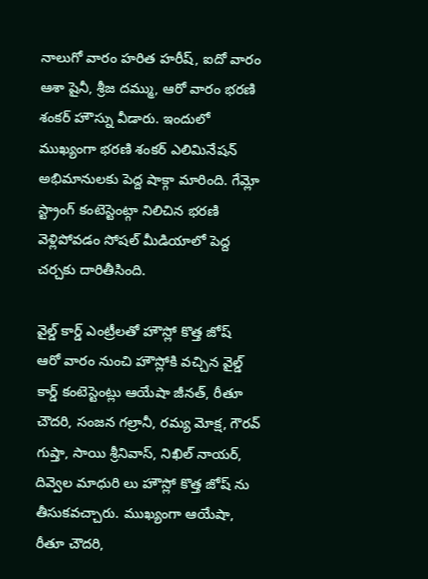నాలుగో వారం హరిత హరీష్, ఐదో వారం ఆశా షైనీ, శ్రీజ దమ్ము, ఆరో వారం భరణి శంకర్ హౌస్ను వీడారు. ఇందులో ముఖ్యంగా భరణి శంకర్ ఎలిమినేషన్ అభిమానులకు పెద్ద షాక్గా మారింది. గేమ్లో స్ట్రాంగ్ కంటెస్టెంట్గా నిలిచిన భరణి వెళ్లిపోవడం సోషల్ మీడియాలో పెద్ద చర్చకు దారితీసింది.

వైల్డ్ కార్డ్ ఎంట్రీలతో హౌస్లో కొత్త జోష్
ఆరో వారం నుంచి హౌస్లోకి వచ్చిన వైల్డ్ కార్డ్ కంటెస్టెంట్లు ఆయేషా జీనత్, రీతూ చౌదరి, సంజన గల్రానీ, రమ్య మోక్ష, గౌరవ్ గుప్తా, సాయి శ్రీనివాస్, నిఖిల్ నాయర్, దివ్వెల మాధురి లు హౌస్లో కొత్త జోష్ ను తీసుకవచ్చారు. ముఖ్యంగా ఆయేషా, రీతూ చౌదరి,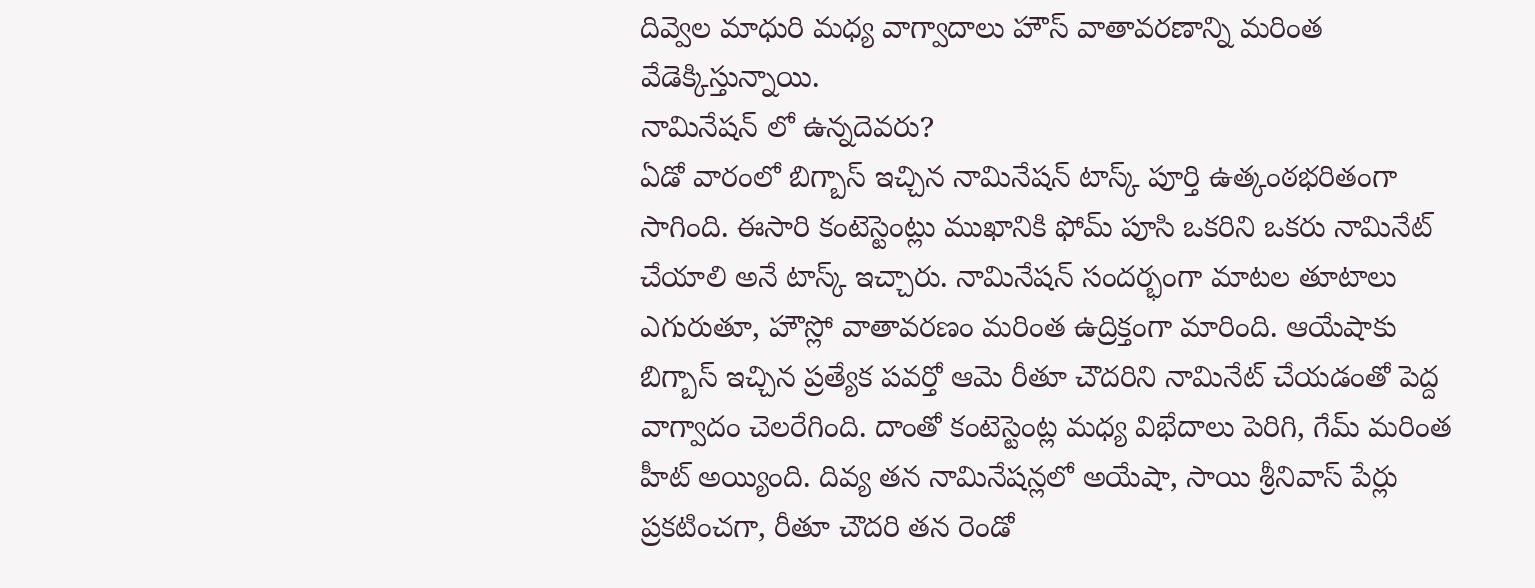దివ్వెల మాధురి మధ్య వాగ్వాదాలు హౌస్ వాతావరణాన్ని మరింత వేడెక్కిస్తున్నాయి.
నామినేషన్ లో ఉన్నదెవరు?
ఏడో వారంలో బిగ్బాస్ ఇచ్చిన నామినేషన్ టాస్క్ పూర్తి ఉత్కంఠభరితంగా సాగింది. ఈసారి కంటెస్టెంట్లు ముఖానికి ఫోమ్ పూసి ఒకరిని ఒకరు నామినేట్ చేయాలి అనే టాస్క్ ఇచ్చారు. నామినేషన్ సందర్భంగా మాటల తూటాలు ఎగురుతూ, హౌస్లో వాతావరణం మరింత ఉద్రిక్తంగా మారింది. ఆయేషాకు బిగ్బాస్ ఇచ్చిన ప్రత్యేక పవర్తో ఆమె రీతూ చౌదరిని నామినేట్ చేయడంతో పెద్ద వాగ్వాదం చెలరేగింది. దాంతో కంటెస్టెంట్ల మధ్య విభేదాలు పెరిగి, గేమ్ మరింత హీట్ అయ్యింది. దివ్య తన నామినేషన్లలో అయేషా, సాయి శ్రీనివాస్ పేర్లు ప్రకటించగా, రీతూ చౌదరి తన రెండో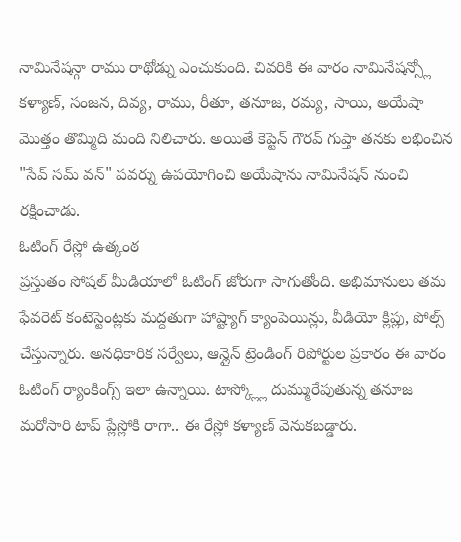నామినేషన్గా రాము రాథోడ్ను ఎంచుకుంది. చివరికి ఈ వారం నామినేషన్స్లో కళ్యాణ్, సంజన, దివ్య, రాము, రీతూ, తనూజ, రమ్య, సాయి, అయేషా మొత్తం తొమ్మిది మంది నిలిచారు. అయితే కెప్టెన్ గౌరవ్ గుప్తా తనకు లభించిన "సేవ్ సమ్ వన్" పవర్ను ఉపయోగించి అయేషాను నామినేషన్ నుంచి రక్షించాడు.
ఓటింగ్ రేస్లో ఉత్కంఠ
ప్రస్తుతం సోషల్ మీడియాలో ఓటింగ్ జోరుగా సాగుతోంది. అభిమానులు తమ ఫేవరెట్ కంటెస్టెంట్లకు మద్దతుగా హాష్ట్యాగ్ క్యాంపెయిన్లు, వీడియో క్లిప్లు, పోల్స్ చేస్తున్నారు. అనధికారిక సర్వేలు, ఆన్లైన్ ట్రెండింగ్ రిపోర్టుల ప్రకారం ఈ వారం ఓటింగ్ ర్యాంకింగ్స్ ఇలా ఉన్నాయి. టాస్క్ల్లో దుమ్మురేపుతున్న తనూజ మరోసారి టాప్ ప్లేస్లోకి రాగా.. ఈ రేస్లో కళ్యాణ్ వెనుకబడ్డారు.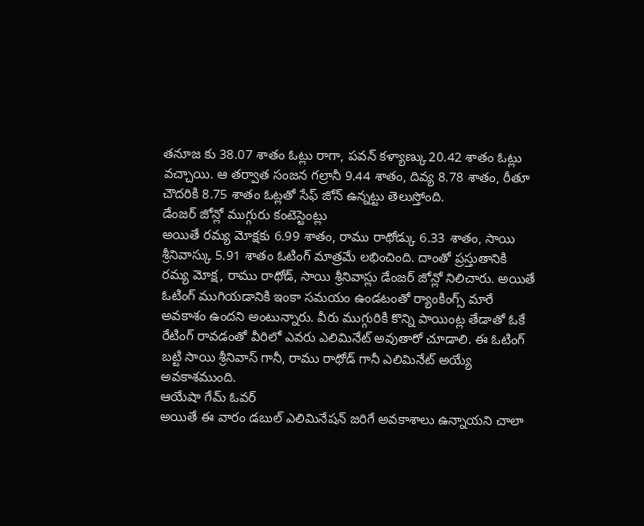తనూజ కు 38.07 శాతం ఓట్లు రాగా, పవన్ కళ్యాణ్కు20.42 శాతం ఓట్లు వచ్చాయి. ఆ తర్వాత సంజన గల్రానీ 9.44 శాతం, దివ్య 8.78 శాతం, రీతూ చౌదరికి 8.75 శాతం ఓట్లతో సేఫ్ జోన్ ఉన్నట్టు తెలుస్తోంది.
డేంజర్ జోన్లో ముగ్గురు కంటెస్టెంట్లు
అయితే రమ్య మోక్షకు 6.99 శాతం, రాము రాథోడ్కు 6.33 శాతం, సాయి శ్రీనివాస్కు 5.91 శాతం ఓటింగ్ మాత్రమే లభించింది. దాంతో ప్రస్తుతానికి రమ్య మోక్ష, రాము రాథోడ్, సాయి శ్రీనివాస్లు డేంజర్ జోన్లో నిలిచారు. అయితే ఓటింగ్ ముగియడానికి ఇంకా సమయం ఉండటంతో ర్యాంకింగ్స్ మారే అవకాశం ఉందని అంటున్నారు. వీరు ముగ్గురికి కొన్ని పాయింట్ల తేడాతో ఓకే రేటింగ్ రావడంతో వీరిలో ఎవరు ఎలిమినేట్ అవుతారో చూడాలి. ఈ ఓటింగ్ బట్టి సాయి శ్రీనివాస్ గానీ, రాము రాథోడ్ గానీ ఎలిమినేట్ అయ్యే అవకాశముంది.
ఆయేషా గేమ్ ఓవర్
అయితే ఈ వారం డబుల్ ఎలిమినేషన్ జరిగే అవకాశాలు ఉన్నాయని చాలా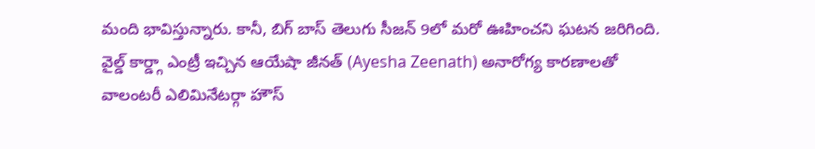మంది భావిస్తున్నారు. కానీ, బిగ్ బాస్ తెలుగు సీజన్ 9లో మరో ఊహించని ఘటన జరిగింది. వైల్డ్ కార్డ్గా ఎంట్రీ ఇచ్చిన ఆయేషా జీనత్ (Ayesha Zeenath) అనారోగ్య కారణాలతో వాలంటరీ ఎలిమినేటర్గా హౌస్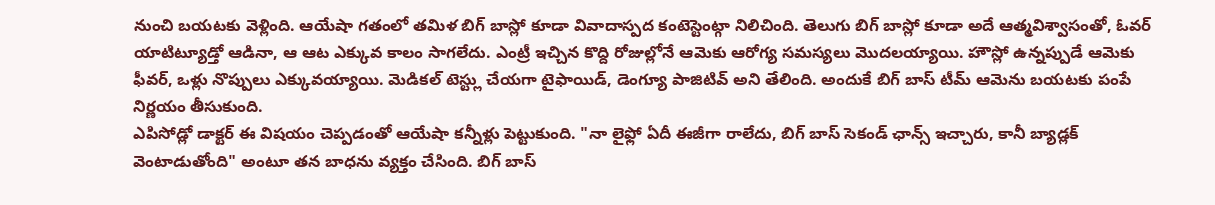నుంచి బయటకు వెళ్లింది. ఆయేషా గతంలో తమిళ బిగ్ బాస్లో కూడా వివాదాస్పద కంటెస్టెంట్గా నిలిచింది. తెలుగు బిగ్ బాస్లో కూడా అదే ఆత్మవిశ్వాసంతో, ఓవర్ యాటిట్యూడ్తో ఆడినా, ఆ ఆట ఎక్కువ కాలం సాగలేదు. ఎంట్రీ ఇచ్చిన కొద్ది రోజుల్లోనే ఆమెకు ఆరోగ్య సమస్యలు మొదలయ్యాయి. హౌస్లో ఉన్నప్పుడే ఆమెకు ఫీవర్, ఒళ్లు నొప్పులు ఎక్కువయ్యాయి. మెడికల్ టెస్ట్లు చేయగా టైఫాయిడ్, డెంగ్యూ పాజిటివ్ అని తేలింది. అందుకే బిగ్ బాస్ టీమ్ ఆమెను బయటకు పంపే నిర్ణయం తీసుకుంది.
ఎపిసోడ్లో డాక్టర్ ఈ విషయం చెప్పడంతో ఆయేషా కన్నీళ్లు పెట్టుకుంది. "నా లైఫ్లో ఏదీ ఈజీగా రాలేదు, బిగ్ బాస్ సెకండ్ ఛాన్స్ ఇచ్చారు, కానీ బ్యాడ్లక్ వెంటాడుతోంది" అంటూ తన బాధను వ్యక్తం చేసింది. బిగ్ బాస్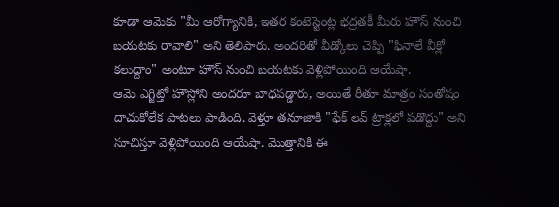కూడా ఆమెకు "మీ ఆరోగ్యానికి, ఇతర కంటెస్టెంట్ల భద్రతకీ మీరు హౌస్ నుంచి బయటకు రావాలి" అని తెలిపారు. అందరితో వీడ్కోలు చెప్పి "ఫినాలే వీక్లో కలుద్దాం" అంటూ హౌస్ నుంచి బయటకు వెళ్లిపోయింది ఆయేషా.
ఆమె ఎగ్జిట్తో హౌస్లోని అందరూ బాధపడ్డారు, అయితే రీతూ మాత్రం సంతోషం దాచుకోలేక పాటలు పాడింది. వెళ్తూ తనూజాకి "ఫేక్ లవ్ ట్రాక్లలో పడొద్దు" అని సూచిస్తూ వెళ్లిపోయింది ఆయేషా. మొత్తానికి ఈ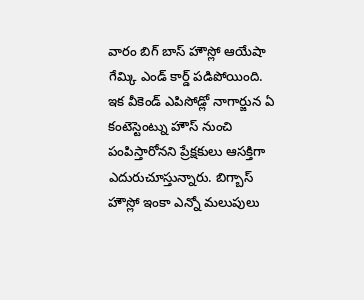వారం బిగ్ బాస్ హౌస్లో ఆయేషా గేమ్కి ఎండ్ కార్డ్ పడిపోయింది. ఇక వీకెండ్ ఎపిసోడ్లో నాగార్జున ఏ కంటెస్టెంట్ను హౌస్ నుంచి పంపిస్తారోనని ప్రేక్షకులు ఆసక్తిగా ఎదురుచూస్తున్నారు. బిగ్బాస్ హౌస్లో ఇంకా ఎన్నో మలుపులు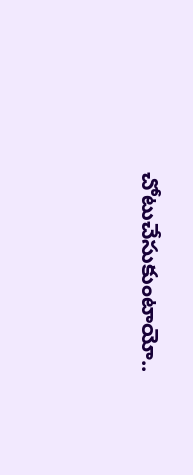చోటుచేసుకుంటాయో..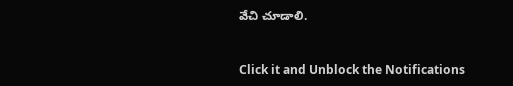వేచి చూడాలి.


Click it and Unblock the Notifications